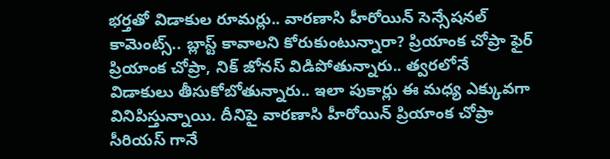భర్తతో విడాకుల రూమర్లు.. వారణాసి హీరోయిన్ సెన్సేషనల్ కామెంట్స్.. బ్లాస్ట్ కావాలని కోరుకుంటున్నారా? ప్రియాంక చోప్రా ఫైర్
ప్రియాంక చోప్రా, నిక్ జోనస్ విడిపోతున్నారు.. త్వరలోనే విడాకులు తీసుకోబోతున్నారు.. ఇలా పుకార్లు ఈ మధ్య ఎక్కువగా వినిపిస్తున్నాయి. దీనిపై వారణాసి హీరోయిన్ ప్రియాంక చోప్రా సీరియస్ గానే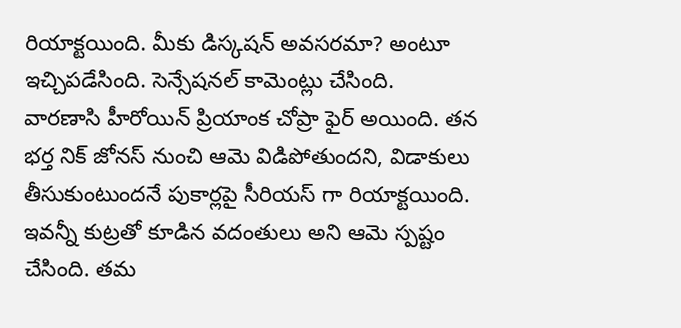రియాక్టయింది. మీకు డిస్కషన్ అవసరమా? అంటూ ఇచ్చిపడేసింది. సెన్సేషనల్ కామెంట్లు చేసింది.
వారణాసి హీరోయిన్ ప్రియాంక చోప్రా ఫైర్ అయింది. తన భర్త నిక్ జోనస్ నుంచి ఆమె విడిపోతుందని, విడాకులు తీసుకుంటుందనే పుకార్లపై సీరియస్ గా రియాక్టయింది. ఇవన్నీ కుట్రతో కూడిన వదంతులు అని ఆమె స్పష్టం చేసింది. తమ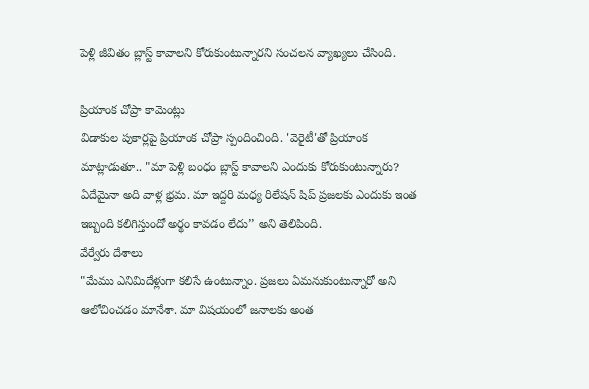పెళ్లి జీవితం బ్లాస్ట్ కావాలని కోరుకుంటున్నారని సంచలన వ్యాఖ్యలు చేసింది.

ప్రియాంక చోప్రా కామెంట్లు
విడాకుల పుకార్లపై ప్రియాంక చోప్రా స్పందించింది. 'వెరైటీ'తో ప్రియాంక మాట్లాడుతూ.. "మా పెళ్లి బంధం బ్లాస్ట్ కావాలని ఎందుకు కోరుకుంటున్నారు? ఏదేమైనా అది వాళ్ల భ్రమ. మా ఇద్దరి మధ్య రిలేషన్ షిప్ ప్రజలకు ఎందుకు ఇంత ఇబ్బంది కలిగిస్తుందో అర్థం కావడం లేదు’’ అని తెలిపింది.
వేర్వేరు దేశాలు
"మేము ఎనిమిదేళ్లుగా కలిసే ఉంటున్నాం. ప్రజలు ఏమనుకుంటున్నారో అని ఆలోచించడం మానేశా. మా విషయంలో జనాలకు అంత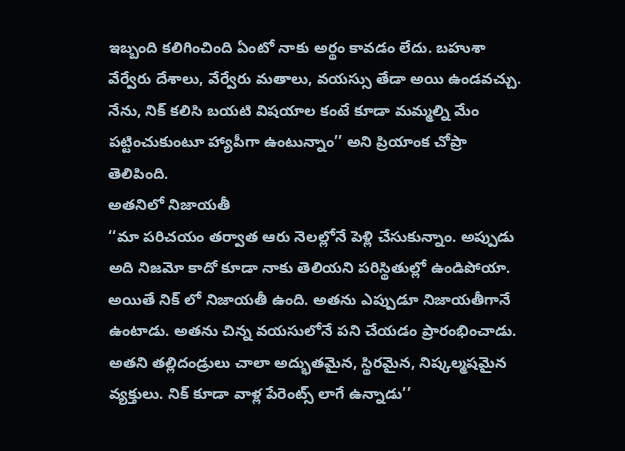ఇబ్బంది కలిగించింది ఏంటో నాకు అర్థం కావడం లేదు. బహుశా వేర్వేరు దేశాలు, వేర్వేరు మతాలు, వయస్సు తేడా అయి ఉండవచ్చు. నేను, నిక్ కలిసి బయటి విషయాల కంటే కూడా మమ్మల్ని మేం పట్టించుకుంటూ హ్యాపీగా ఉంటున్నాం’’ అని ప్రియాంక చోప్రా తెలిపింది.
అతనిలో నిజాయతీ
‘‘మా పరిచయం తర్వాత ఆరు నెలల్లోనే పెళ్లి చేసుకున్నాం. అప్పుడు అది నిజమో కాదో కూడా నాకు తెలియని పరిస్థితుల్లో ఉండిపోయా. అయితే నిక్ లో నిజాయతీ ఉంది. అతను ఎప్పుడూ నిజాయతీగానే ఉంటాడు. అతను చిన్న వయసులోనే పని చేయడం ప్రారంభించాడు. అతని తల్లిదండ్రులు చాలా అద్భుతమైన, స్థిరమైన, నిష్కల్మషమైన వ్యక్తులు. నిక్ కూడా వాళ్ల పేరెంట్స్ లాగే ఉన్నాడు’’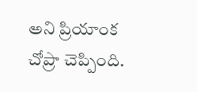అని ప్రియాంక చోప్రా చెప్పింది.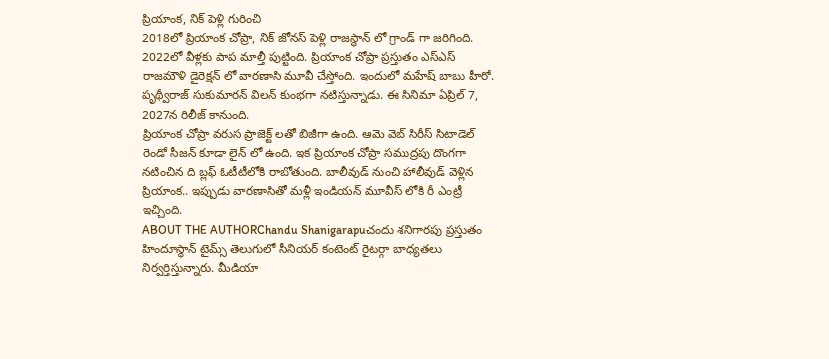ప్రియాంక, నిక్ పెళ్లి గురించి
2018లో ప్రియాంక చోప్రా, నిక్ జోనస్ పెళ్లి రాజస్థాన్ లో గ్రాండ్ గా జరిగింది. 2022లో వీళ్లకు పాప మాల్తీ పుట్టింది. ప్రియాంక చోప్రా ప్రస్తుతం ఎస్ఎస్ రాజమౌళి డైరెక్షన్ లో వారణాసి మూవీ చేస్తోంది. ఇందులో మహేష్ బాబు హీరో. పృథ్వీరాజ్ సుకుమారన్ విలన్ కుంభగా నటిస్తున్నాడు. ఈ సినిమా ఏప్రిల్ 7, 2027న రిలీజ్ కానుంది.
ప్రియాంక చోప్రా వరుస ప్రాజెక్ట్ లతో బిజీగా ఉంది. ఆమె వెబ్ సిరీస్ సిటాడెల్ రెండో సీజన్ కూడా లైన్ లో ఉంది. ఇక ప్రియాంక చోప్రా సముద్రపు దొంగగా నటించిన ది బ్లఫ్ ఓటీటీలోకి రాబోతుంది. బాలీవుడ్ నుంచి హాలీవుడ్ వెళ్లిన ప్రియాంక.. ఇప్పుడు వారణాసితో మళ్లీ ఇండియన్ మూవీస్ లోకి రీ ఎంట్రీ ఇచ్చింది.
ABOUT THE AUTHORChandu Shanigarapuచందు శనిగారపు ప్రస్తుతం హిందూస్థాన్ టైమ్స్ తెలుగులో సీనియర్ కంటెంట్ రైటర్గా బాధ్యతలు నిర్వర్తిస్తున్నారు. మీడియా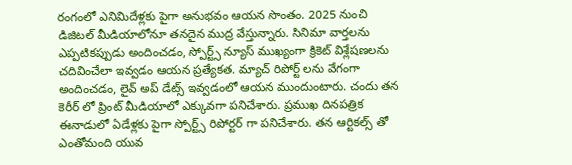రంగంలో ఎనిమిదేళ్లకు పైగా అనుభవం ఆయన సొంతం. 2025 నుంచి డిజిటల్ మీడియాలోనూ తనదైన ముద్ర వేస్తున్నారు. సినిమా వార్తలను ఎప్పటికప్పుడు అందించడం, స్పోర్ట్స్ న్యూస్ ముఖ్యంగా క్రికెట్ విశ్లేషణలను చదివించేలా ఇవ్వడం ఆయన ప్రత్యేకత. మ్యాచ్ రిపోర్ట్ లను వేగంగా అందించడం, లైవ్ అప్ డేట్స్ ఇవ్వడంలో ఆయన ముందుంటారు. చందు తన కెరీర్ లో ప్రింట్ మీడియాలో ఎక్కువగా పనిచేశారు. ప్రముఖ దినపత్రిక ఈనాడులో ఏడేళ్లకు పైగా స్పోర్ట్స్ రిపోర్టర్ గా పనిచేశారు. తన ఆర్టికల్స్ తో ఎంతోమంది యువ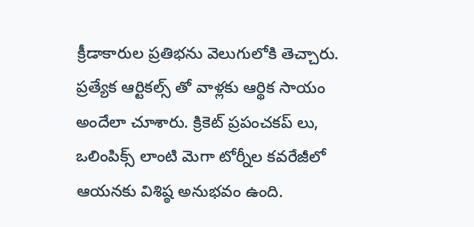క్రీడాకారుల ప్రతిభను వెలుగులోకి తెచ్చారు. ప్రత్యేక ఆర్టికల్స్ తో వాళ్లకు ఆర్థిక సాయం అందేలా చూశారు. క్రికెట్ ప్రపంచకప్ లు, ఒలింపిక్స్ లాంటి మెగా టోర్నీల కవరేజీలో ఆయనకు విశిష్ఠ అనుభవం ఉంది.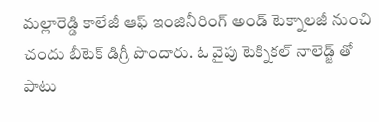మల్లారెడ్డి కాలేజీ ఆఫ్ ఇంజినీరింగ్ అండ్ టెక్నాలజీ నుంచి చందు బీటెక్ డిగ్రీ పొందారు. ఓ వైపు టెక్నికల్ నాలెడ్జ్ తో పాటు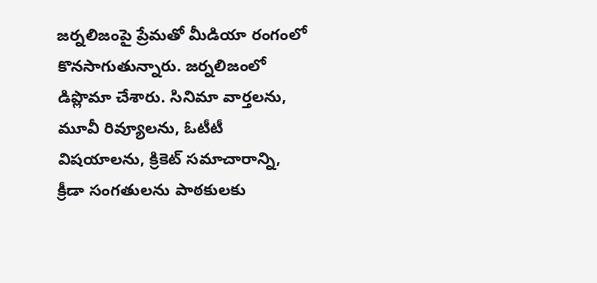జర్నలిజంపై ప్రేమతో మీడియా రంగంలో కొనసాగుతున్నారు. జర్నలిజంలో డిప్లొమా చేశారు. సినిమా వార్తలను, మూవీ రివ్యూలను, ఓటీటీ విషయాలను, క్రికెట్ సమాచారాన్ని, క్రీడా సంగతులను పాఠకులకు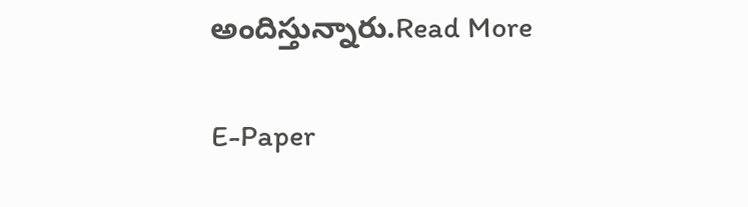అందిస్తున్నారు.Read More

E-Paper